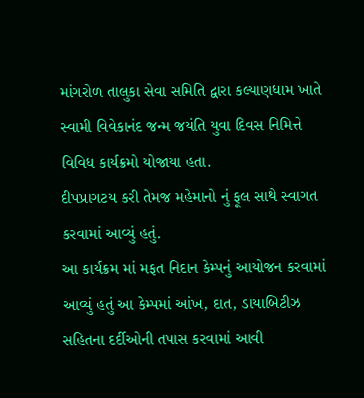માંગરોળ તાલુકા સેવા સમિતિ દ્વારા કલ્યાણધામ ખાતે સ્વામી વિવેકાનંદ જન્મ જયંતિ યુવા દિવસ નિમિત્તે વિવિધ કાર્યક્રમો યોજાયા હતા.
દીપપ્રાગટય કરી તેમજ મહેમાનો નું ફૂલ સાથે સ્વાગત કરવામાં આવ્યું હતું.
આ કાર્યક્રમ માં મફત નિદાન કેમ્પનું આયોજન કરવામાં આવ્યું હતું આ કેમ્પમાં આંખ, દાત, ડાયાબિટીઝ સહિતના દર્દીઓની તપાસ કરવામાં આવી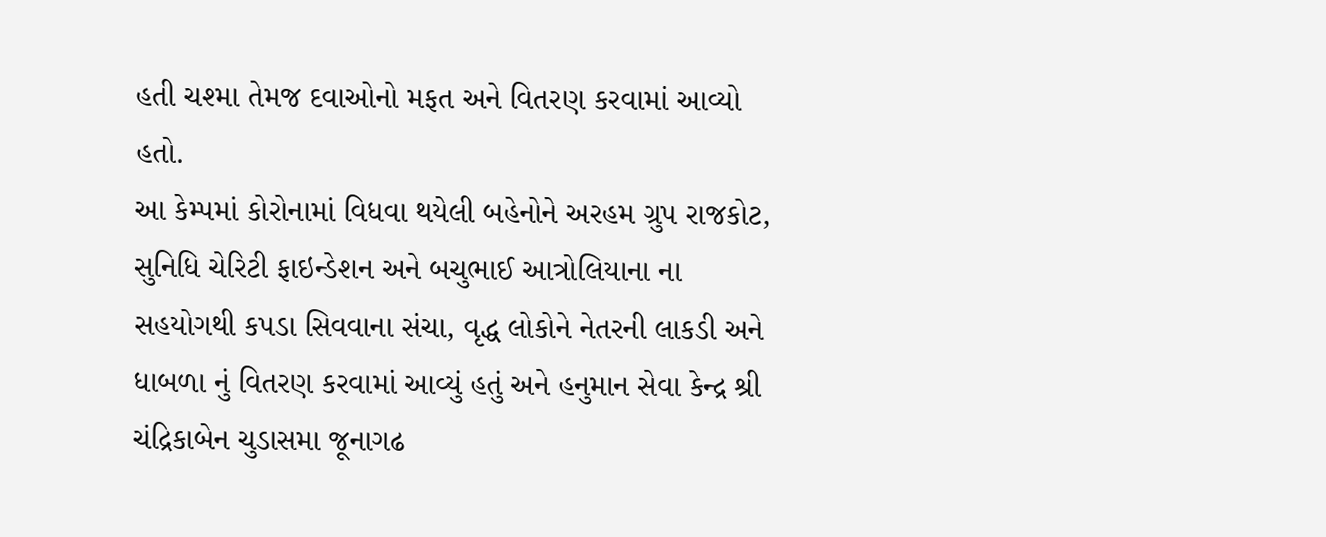હતી ચશ્મા તેમજ દવાઓનો મફત અને વિતરણ કરવામાં આવ્યો હતો.
આ કેમ્પમાં કોરોનામાં વિધવા થયેલી બહેનોને અરહમ ગ્રુપ રાજકોટ, સુનિધિ ચેરિટી ફાઇન્ડેશન અને બચુભાઈ આત્રોલિયાના ના સહયોગથી કપડા સિવવાના સંચા, વૃદ્ધ લોકોને નેતરની લાકડી અને ધાબળા નું વિતરણ કરવામાં આવ્યું હતું અને હનુમાન સેવા કેન્દ્ર શ્રી ચંદ્રિકાબેન ચુડાસમા જૂનાગઢ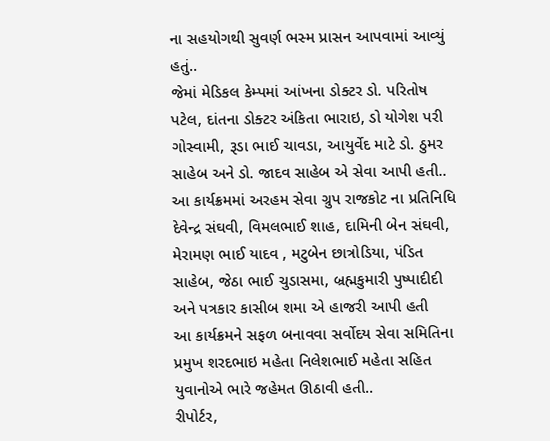ના સહયોગથી સુવર્ણ ભસ્મ પ્રાસન આપવામાં આવ્યું હતું..
જેમાં મેડિકલ કેમ્પમાં આંખના ડોક્ટર ડો. પરિતોષ પટેલ, દાંતના ડોક્ટર અંકિતા ભારાઇ, ડો યોગેશ પરી ગોસ્વામી, રૂડા ભાઈ ચાવડા, આયુર્વેદ માટે ડો. ઠુમર સાહેબ અને ડો. જાદવ સાહેબ એ સેવા આપી હતી..
આ કાર્યક્રમમાં અરહમ સેવા ગ્રુપ રાજકોટ ના પ્રતિનિધિ દેવેન્દ્ર સંઘવી, વિમલભાઈ શાહ, દામિની બેન સંઘવી, મેરામણ ભાઈ યાદવ , મટુબેન છાત્રોડિયા, પંડિત સાહેબ, જેઠા ભાઈ ચુડાસમા, બ્રહ્મકુમારી પુષ્પાદીદી અને પત્રકાર કાસીબ શમા એ હાજરી આપી હતી
આ કાર્યક્રમને સફળ બનાવવા સર્વોદય સેવા સમિતિના પ્રમુખ શરદભાઇ મહેતા નિલેશભાઈ મહેતા સહિત યુવાનોએ ભારે જહેમત ઊઠાવી હતી..
રીપોર્ટર,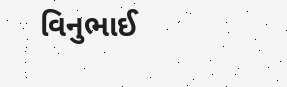વિનુભાઈ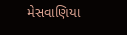મેસવાણિયા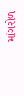માંગરોળ